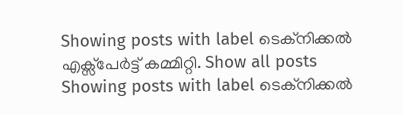Showing posts with label ടെക്നിക്കല്‍ എക്സ്പേര്‍ട്ട് കമ്മിറ്റി. Show all posts
Showing posts with label ടെക്നിക്കല്‍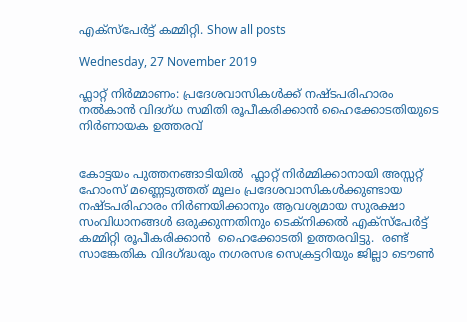എക്സ്പേര്‍ട്ട് കമ്മിറ്റി. Show all posts

Wednesday, 27 November 2019

ഫ്ലാറ്റ് നിര്‍മ്മാണം: പ്രദേശവാസികള്‍ക്ക് നഷ്ടപരിഹാരം നല്‍കാന്‍ വിദഗ്ധ സമിതി രൂപീകരിക്കാന്‍ ഹൈക്കോടതിയുടെ നിര്‍ണായക ഉത്തരവ്


കോട്ടയം പുത്തനങ്ങാടിയില്‍  ഫ്ലാറ്റ് നിര്‍മ്മിക്കാനായി അസ്സറ്റ്‌ ഹോംസ് മണ്ണെടുത്തത് മൂലം പ്രദേശവാസികള്‍ക്കുണ്ടായ നഷ്ടപരിഹാരം നിര്‍ണയിക്കാനും ആവശ്യമായ സുരക്ഷാ സംവിധാനങ്ങള്‍ ഒരുക്കുന്നതിനും ടെക്നിക്കല്‍ എക്സ്പേര്‍ട്ട് കമ്മിറ്റി രൂപീകരിക്കാന്‍  ഹൈക്കോടതി ഉത്തരവിട്ടു.  രണ്ട് സാങ്കേതിക വിദഗ്ദ്ധരും നഗരസഭ സെക്രട്ടറിയും ജില്ലാ ടൌണ്‍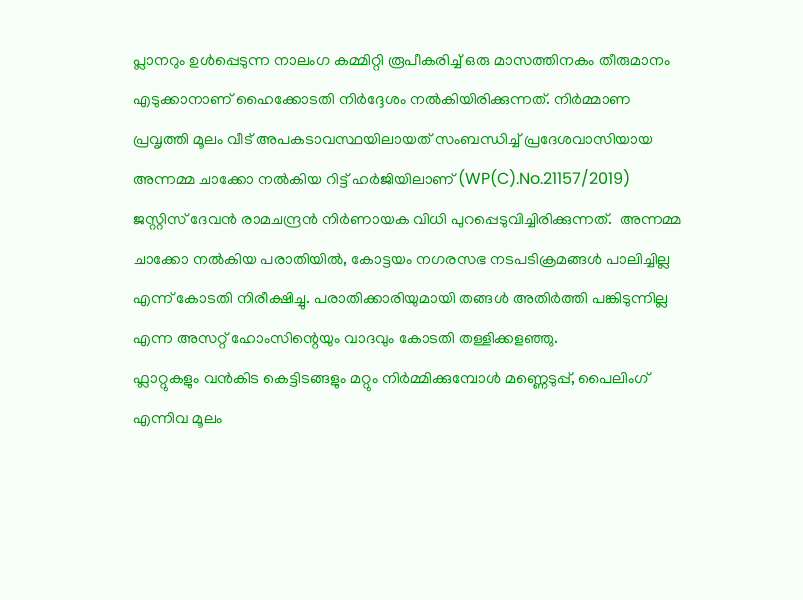പ്ലാനറും ഉള്‍പ്പെടുന്ന നാലംഗ കമ്മിറ്റി രൂപീകരിച്ച് ഒരു മാസത്തിനകം തീരുമാനം എടുക്കാനാണ് ഹൈക്കോടതി നിര്‍ദ്ദേശം നല്‍കിയിരിക്കുന്നത്. നിര്‍മ്മാണ പ്രവൃത്തി മൂലം വീട് അപകടാവസ്ഥയിലായത് സംബന്ധിച്ച് പ്രദേശവാസിയായ അന്നമ്മ ചാക്കോ നല്‍കിയ റിട്ട് ഹര്‍ജിയിലാണ് (WP(C).No.21157/2019) ജസ്റ്റിസ് ദേവന്‍ രാമചന്ദ്രന്‍ നിര്‍ണായക വിധി പുറപ്പെടുവിച്ചിരിക്കുന്നത്.  അന്നമ്മ ചാക്കോ നല്‍കിയ പരാതിയില്‍, കോട്ടയം നഗരസഭ നടപടിക്രമങ്ങള്‍ പാലിച്ചില്ല എന്ന് കോടതി നിരീക്ഷിച്ചു. പരാതിക്കാരിയുമായി തങ്ങള്‍ അതിര്‍ത്തി പങ്കിടുന്നില്ല എന്ന അസറ്റ് ഹോംസിന്റെയും വാദവും കോടതി തള്ളിക്കളഞ്ഞു.
ഫ്ലാറ്റുകളും വന്‍കിട കെട്ടിടങ്ങളും മറ്റും നിര്‍മ്മിക്കുമ്പോള്‍ മണ്ണെടുപ്പ്‌, പൈലിംഗ് എന്നിവ മൂലം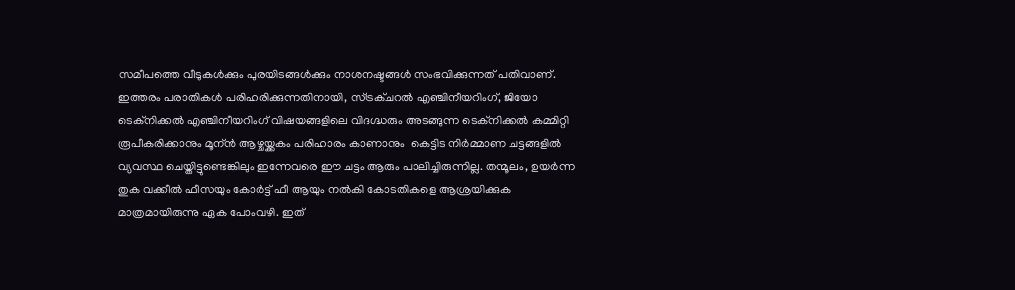സമീപത്തെ വീടുകള്‍ക്കും പുരയിടങ്ങള്‍ക്കും നാശനഷ്ടങ്ങള്‍ സംഭവിക്കുന്നത് പതിവാണ്. ഇത്തരം പരാതികള്‍ പരിഹരിക്കുന്നതിനായി, സ്ട്രക്ചറല്‍ എഞ്ചിനീയറിംഗ്, ജിയോ ടെക്നിക്കല്‍ എഞ്ചിനീയറിംഗ് വിഷയങ്ങളിലെ വിദഗ്ദ്ധരും അടങ്ങുന്ന ടെക്നിക്കല്‍ കമ്മിറ്റി രൂപീകരിക്കാനും മൂന്ന്‍ ആഴ്ചയ്ക്കകം പരിഹാരം കാണാനും  കെട്ടിട നിര്‍മ്മാണ ചട്ടങ്ങളില്‍ വ്യവസ്ഥ ചെയ്തിട്ടുണ്ടെങ്കിലും ഇന്നേവരെ ഈ ചട്ടം ആരും പാലിച്ചിരുന്നില്ല. തന്മൂലം, ഉയര്‍ന്ന തുക വക്കീല്‍ ഫീസയും കോര്‍ട്ട് ഫീ ആയും നല്‍കി കോടതികളെ ആശ്രയിക്കുക മാത്രമായിരുന്നു ഏക പോംവഴി. ഇത്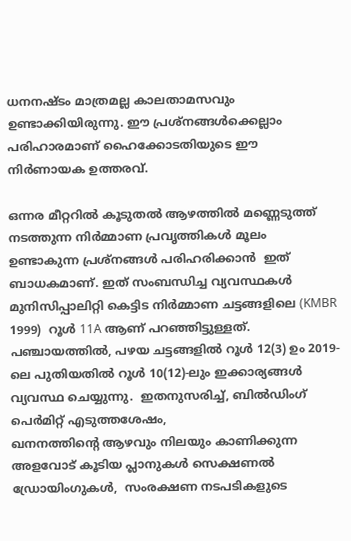ധനനഷ്ടം മാത്രമല്ല കാലതാമസവും ഉണ്ടാക്കിയിരുന്നു. ഈ പ്രശ്നങ്ങള്‍ക്കെല്ലാം പരിഹാരമാണ് ഹൈക്കോടതിയുടെ ഈ നിര്‍ണായക ഉത്തരവ്.

ഒന്നര മീറ്ററില്‍ കൂടുതല്‍ ആഴത്തില്‍ മണ്ണെടുത്ത് നടത്തുന്ന നിര്‍മ്മാണ പ്രവൃത്തികള്‍ മൂലം ഉണ്ടാകുന്ന പ്രശ്നങ്ങള്‍ പരിഹരിക്കാന്‍  ഇത് ബാധകമാണ്. ഇത് സംബന്ധിച്ച വ്യവസ്ഥകള്‍ മുനിസിപ്പാലിറ്റി കെട്ടിട നിര്‍മ്മാണ ചട്ടങ്ങളിലെ (KMBR 1999)  റൂള്‍ 11A ആണ് പറഞ്ഞിട്ടുള്ളത്‌. പഞ്ചായത്തില്‍, പഴയ ചട്ടങ്ങളില്‍ റൂള്‍ 12(3) ഉം 2019-ലെ പുതിയതില്‍ റൂള്‍ 10(12)-ലും ഇക്കാര്യങ്ങള്‍ വ്യവസ്ഥ ചെയ്യുന്നു.  ഇതനുസരിച്ച്, ബില്‍ഡിംഗ് പെര്‍മിറ്റ്‌ എടുത്തശേഷം,
ഖനനത്തിന്റെ ആഴവും നിലയും കാണിക്കുന്ന അളവോട് കൂടിയ പ്ലാനുകള്‍ സെക്ഷണല്‍ ഡ്രോയിംഗുകള്‍,  സംരക്ഷണ നടപടികളുടെ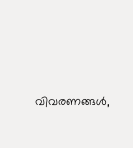വിവരണങ്ങള്‍,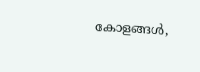കോളങ്ങള്‍,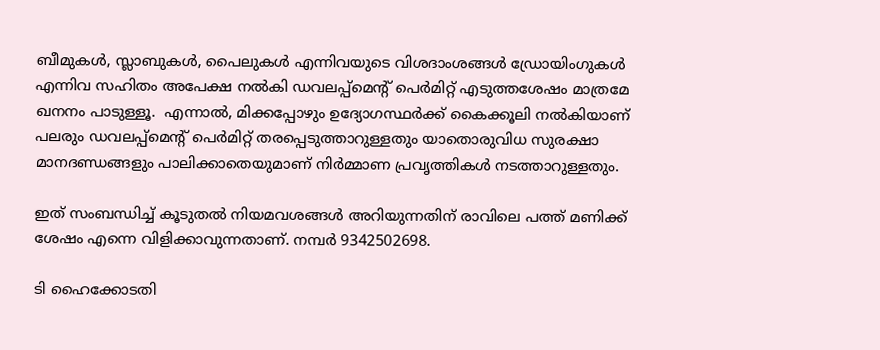ബീമുകള്‍, സ്ലാബുകള്‍, പൈലുകള്‍ എന്നിവയുടെ വിശദാംശങ്ങള്‍ ഡ്രോയിംഗുകള്‍ എന്നിവ സഹിതം അപേക്ഷ നല്‍കി ഡവലപ്പ്‌മെന്‍റ് പെര്‍മിറ്റ്‌ എടുത്തശേഷം മാത്രമേ ഖനനം പാടുള്ളൂ.  എന്നാല്‍, മിക്കപ്പോഴും ഉദ്യോഗസ്ഥര്‍ക്ക് കൈക്കൂലി നല്‍കിയാണ് പലരും ഡവലപ്പ്‌മെന്‍റ് പെര്‍മിറ്റ്‌ തരപ്പെടുത്താറുള്ളതും യാതൊരുവിധ സുരക്ഷാ മാനദണ്ഡങ്ങളും പാലിക്കാതെയുമാണ് നിര്‍മ്മാണ പ്രവൃത്തികള്‍ നടത്താറുള്ളതും.

ഇത് സംബന്ധിച്ച് കൂടുതല്‍ നിയമവശങ്ങള്‍ അറിയുന്നതിന് രാവിലെ പത്ത് മണിക്ക് ശേഷം എന്നെ വിളിക്കാവുന്നതാണ്. നമ്പര്‍ 9342502698.

ടി ഹൈക്കോടതി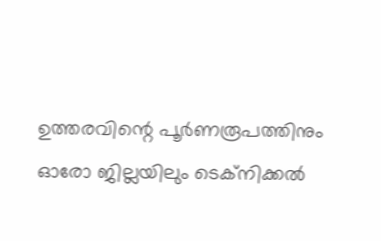ഉത്തരവിന്റെ പൂര്‍ണരൂപത്തിനും  ഓരോ ജില്ലയിലും ടെക്നിക്കല്‍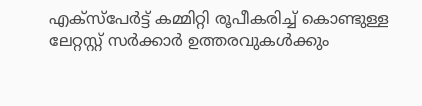എക്സ്പേര്‍ട്ട് കമ്മിറ്റി രൂപീകരിച്ച് കൊണ്ടുള്ള ലേറ്റസ്റ്റ് സര്‍ക്കാര്‍ ഉത്തരവുകള്‍ക്കും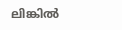ലിങ്കില്‍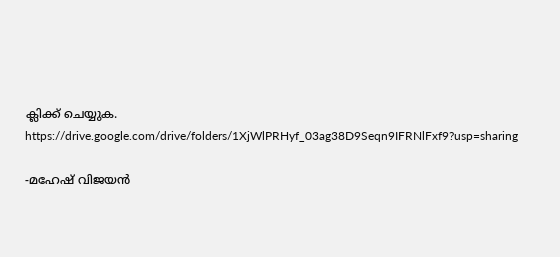ക്ലിക്ക് ചെയ്യുക.
https://drive.google.com/drive/folders/1XjWlPRHyf_03ag38D9Seqn9IFRNlFxf9?usp=sharing

-മഹേഷ്‌ വിജയന്‍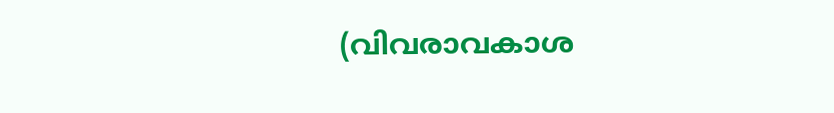(വിവരാവകാശ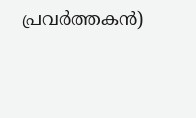പ്രവര്‍ത്തകന്‍)